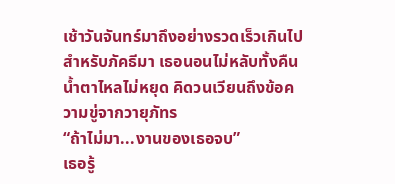เช้าวันจันทร์มาถึงอย่างรวดเร็วเกินไปสำหรับภัคธีมา เธอนอนไม่หลับทั้งคืน น้ำตาไหลไม่หยุด คิดวนเวียนถึงข้อความขู่จากวายุภัทร
“ถ้าไม่มา...งานของเธอจบ”
เธอรู้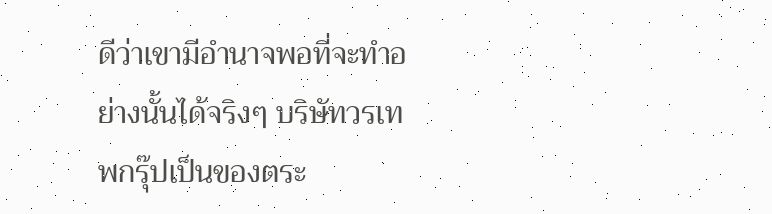ดีว่าเขามีอำนาจพอที่จะทำอย่างนั้นได้จริงๆ บริษัทวรเทพกรุ๊ปเป็นของตระ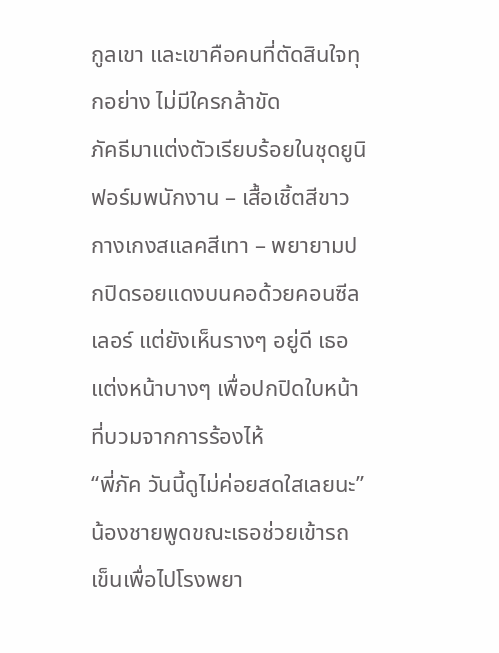กูลเขา และเขาคือคนที่ตัดสินใจทุกอย่าง ไม่มีใครกล้าขัด
ภัคธีมาแต่งตัวเรียบร้อยในชุดยูนิฟอร์มพนักงาน – เสื้อเชิ้ตสีขาว กางเกงสแลคสีเทา – พยายามปกปิดรอยแดงบนคอด้วยคอนซีลเลอร์ แต่ยังเห็นรางๆ อยู่ดี เธอแต่งหน้าบางๆ เพื่อปกปิดใบหน้าที่บวมจากการร้องไห้
“พี่ภัค วันนี้ดูไม่ค่อยสดใสเลยนะ” น้องชายพูดขณะเธอช่วยเข้ารถเข็นเพื่อไปโรงพยา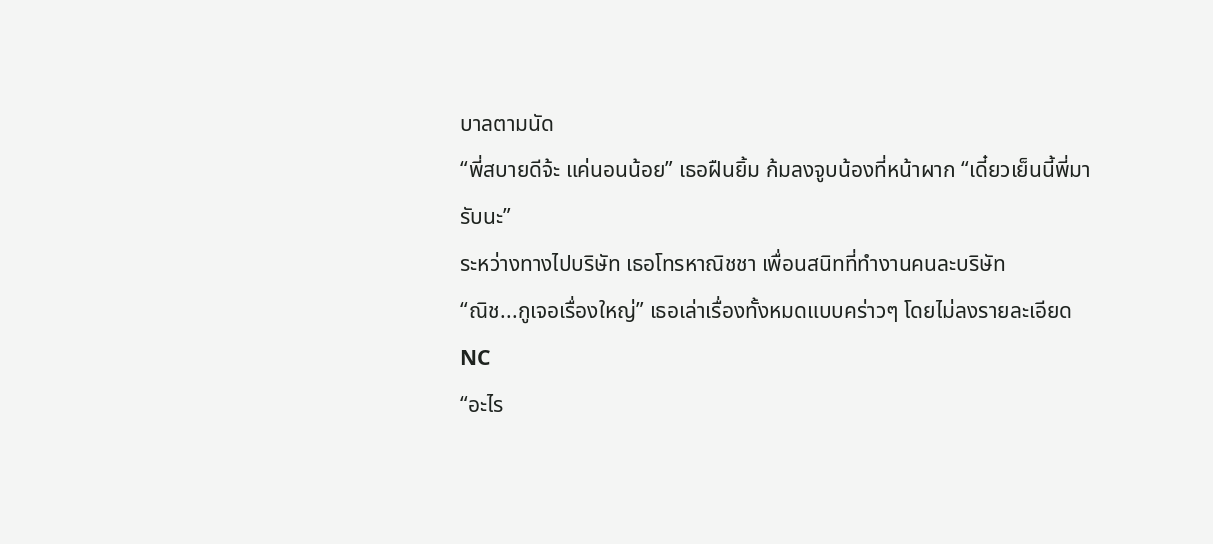บาลตามนัด
“พี่สบายดีจ้ะ แค่นอนน้อย” เธอฝืนยิ้ม ก้มลงจูบน้องที่หน้าผาก “เดี๋ยวเย็นนี้พี่มารับนะ”
ระหว่างทางไปบริษัท เธอโทรหาณิชชา เพื่อนสนิทที่ทำงานคนละบริษัท
“ณิช...กูเจอเรื่องใหญ่” เธอเล่าเรื่องทั้งหมดแบบคร่าวๆ โดยไม่ลงรายละเอียด NC
“อะไร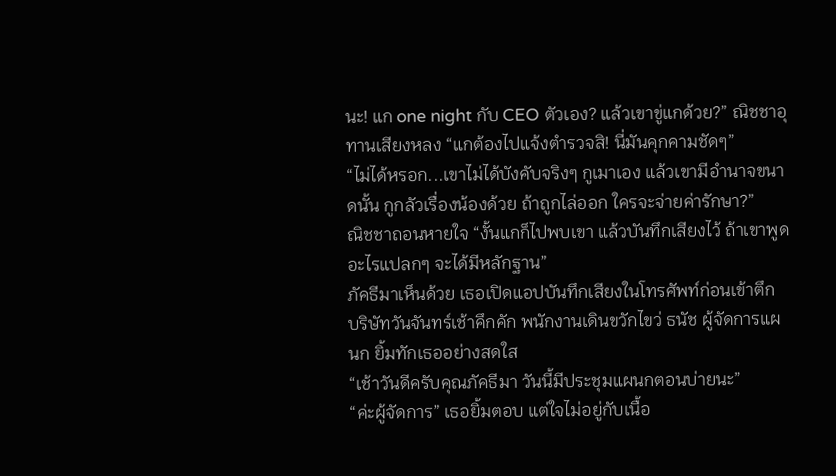นะ! แก one night กับ CEO ตัวเอง? แล้วเขาขู่แกด้วย?” ณิชชาอุทานเสียงหลง “แกต้องไปแจ้งตำรวจสิ! นี่มันคุกคามชัดๆ”
“ไม่ได้หรอก...เขาไม่ได้บังคับจริงๆ กูเมาเอง แล้วเขามีอำนาจขนาดนั้น กูกลัวเรื่องน้องด้วย ถ้าถูกไล่ออก ใครจะจ่ายค่ารักษา?”
ณิชชาถอนหายใจ “งั้นแกก็ไปพบเขา แล้วบันทึกเสียงไว้ ถ้าเขาพูดอะไรแปลกๆ จะได้มีหลักฐาน”
ภัคธีมาเห็นด้วย เธอเปิดแอปบันทึกเสียงในโทรศัพท์ก่อนเข้าตึก
บริษัทวันจันทร์เช้าคึกคัก พนักงานเดินขวักไขว่ ธนัช ผู้จัดการแผนก ยิ้มทักเธออย่างสดใส
“เช้าวันดีครับคุณภัคธีมา วันนี้มีประชุมแผนกตอนบ่ายนะ”
“ค่ะผู้จัดการ” เธอยิ้มตอบ แต่ใจไม่อยู่กับเนื้อ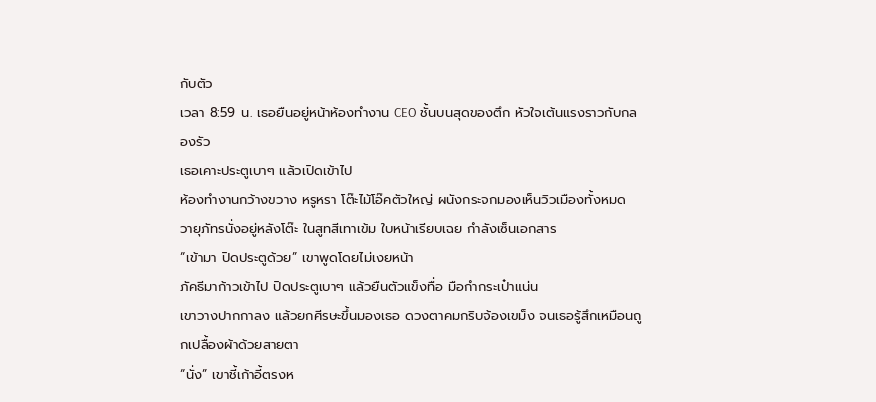กับตัว
เวลา 8:59 น. เธอยืนอยู่หน้าห้องทำงาน CEO ชั้นบนสุดของตึก หัวใจเต้นแรงราวกับกลองรัว
เธอเคาะประตูเบาๆ แล้วเปิดเข้าไป
ห้องทำงานกว้างขวาง หรูหรา โต๊ะไม้โอ๊คตัวใหญ่ ผนังกระจกมองเห็นวิวเมืองทั้งหมด วายุภัทรนั่งอยู่หลังโต๊ะ ในสูทสีเทาเข้ม ใบหน้าเรียบเฉย กำลังเซ็นเอกสาร
“เข้ามา ปิดประตูด้วย” เขาพูดโดยไม่เงยหน้า
ภัคธีมาก้าวเข้าไป ปิดประตูเบาๆ แล้วยืนตัวแข็งทื่อ มือกำกระเป๋าแน่น
เขาวางปากกาลง แล้วยกศีรษะขึ้นมองเธอ ดวงตาคมกริบจ้องเขม็ง จนเธอรู้สึกเหมือนถูกเปลื้องผ้าด้วยสายตา
“นั่ง” เขาชี้เก้าอี้ตรงห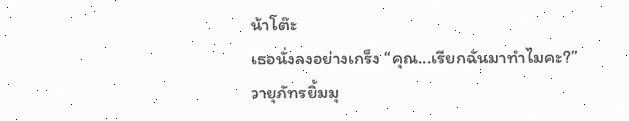น้าโต๊ะ
เธอนั่งลงอย่างเกร็ง “คุณ...เรียกฉันมาทำไมคะ?”
วายุภัทรยิ้มมุ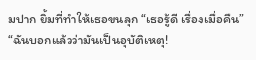มปาก ยิ้มที่ทำให้เธอขนลุก “เธอรู้ดี เรื่องเมื่อคืน”
“ฉันบอกแล้วว่ามันเป็นอุบัติเหตุ!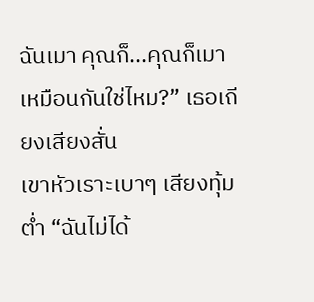ฉันเมา คุณก็...คุณก็เมาเหมือนกันใช่ไหม?” เธอเถียงเสียงสั่น
เขาหัวเราะเบาๆ เสียงทุ้มต่ำ “ฉันไม่ได้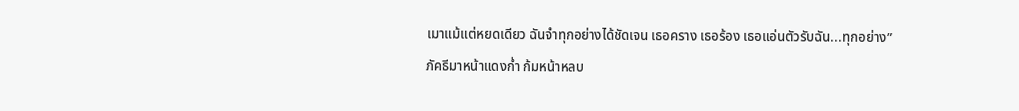เมาแม้แต่หยดเดียว ฉันจำทุกอย่างได้ชัดเจน เธอคราง เธอร้อง เธอแอ่นตัวรับฉัน...ทุกอย่าง”
ภัคธีมาหน้าแดงก่ำ ก้มหน้าหลบ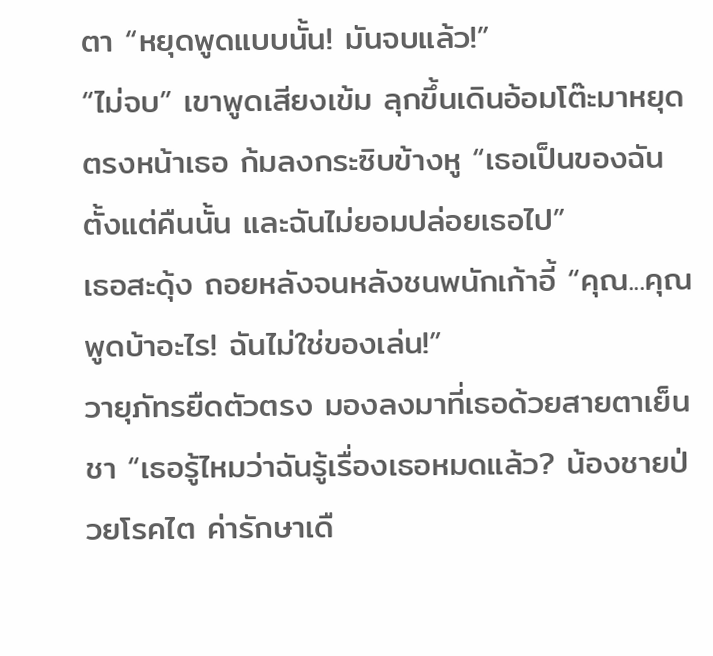ตา “หยุดพูดแบบนั้น! มันจบแล้ว!”
“ไม่จบ” เขาพูดเสียงเข้ม ลุกขึ้นเดินอ้อมโต๊ะมาหยุดตรงหน้าเธอ ก้มลงกระซิบข้างหู “เธอเป็นของฉันตั้งแต่คืนนั้น และฉันไม่ยอมปล่อยเธอไป”
เธอสะดุ้ง ถอยหลังจนหลังชนพนักเก้าอี้ “คุณ...คุณพูดบ้าอะไร! ฉันไม่ใช่ของเล่น!”
วายุภัทรยืดตัวตรง มองลงมาที่เธอด้วยสายตาเย็นชา “เธอรู้ไหมว่าฉันรู้เรื่องเธอหมดแล้ว? น้องชายป่วยโรคไต ค่ารักษาเดื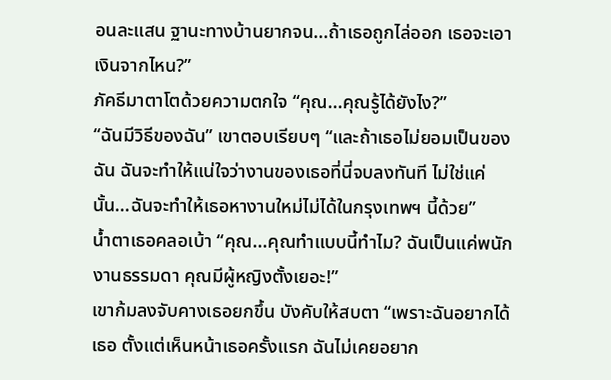อนละแสน ฐานะทางบ้านยากจน...ถ้าเธอถูกไล่ออก เธอจะเอาเงินจากไหน?”
ภัคธีมาตาโตด้วยความตกใจ “คุณ...คุณรู้ได้ยังไง?”
“ฉันมีวิธีของฉัน” เขาตอบเรียบๆ “และถ้าเธอไม่ยอมเป็นของฉัน ฉันจะทำให้แน่ใจว่างานของเธอที่นี่จบลงทันที ไม่ใช่แค่นั้น...ฉันจะทำให้เธอหางานใหม่ไม่ได้ในกรุงเทพฯ นี้ด้วย”
น้ำตาเธอคลอเบ้า “คุณ...คุณทำแบบนี้ทำไม? ฉันเป็นแค่พนักงานธรรมดา คุณมีผู้หญิงตั้งเยอะ!”
เขาก้มลงจับคางเธอยกขึ้น บังคับให้สบตา “เพราะฉันอยากได้เธอ ตั้งแต่เห็นหน้าเธอครั้งแรก ฉันไม่เคยอยาก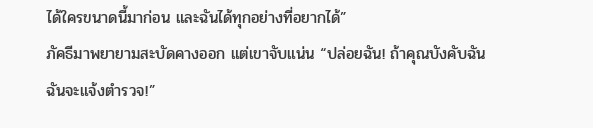ได้ใครขนาดนี้มาก่อน และฉันได้ทุกอย่างที่อยากได้”
ภัคธีมาพยายามสะบัดคางออก แต่เขาจับแน่น “ปล่อยฉัน! ถ้าคุณบังคับฉัน ฉันจะแจ้งตำรวจ!”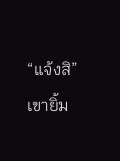“แจ้งสิ” เขายิ้ม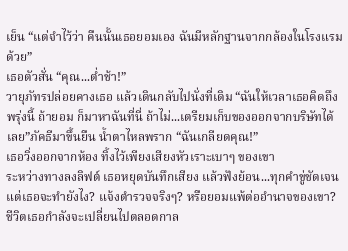เย็น “แต่จำไว้ว่า คืนนั้นเธอยอมเอง ฉันมีหลักฐานจากกล้องในโรงแรมด้วย”
เธอตัวสั่น “คุณ...ต่ำช้า!”
วายุภัทรปล่อยคางเธอ แล้วเดินกลับไปนั่งที่เดิม “ฉันให้เวลาเธอคิดถึงพรุ่งนี้ ถ้ายอม ก็มาหาฉันที่นี่ ถ้าไม่...เตรียมเก็บของออกจากบริษัทได้เลย”ภัคธีมาขึ้นยืน น้ำตาไหลพราก “ฉันเกลียดคุณ!”
เธอวิ่งออกจากห้อง ทิ้งไว้เพียงเสียงหัวเราะเบาๆ ของเขา
ระหว่างทางลงลิฟต์ เธอหยุดบันทึกเสียง แล้วฟังย้อน...ทุกคำขู่ชัดเจน
แต่เธอจะทำยังไง? แจ้งตำรวจจริงๆ? หรือยอมแพ้ต่ออำนาจของเขา?
ชีวิตเธอกำลังจะเปลี่ยนไปตลอดกาล